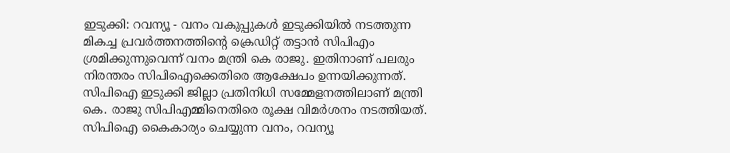ഇടുക്കി: റവന്യൂ - വനം വകുപ്പുകൾ ഇടുക്കിയിൽ നടത്തുന്ന മികച്ച പ്രവര്‍ത്തനത്തി‍ന്‍റെ ക്രെഡിറ്റ് തട്ടാൻ സിപിഎം ശ്രമിക്കുന്നുവെന്ന് വനം മന്ത്രി കെ രാജു. ഇതിനാണ് പലരും നിരന്തരം സിപിഐക്കെതിരെ ആക്ഷേപം ഉന്നയിക്കുന്നത്. സിപിഐ ഇടുക്കി ജില്ലാ പ്രതിനിധി സമ്മേളനത്തിലാണ് മന്ത്രി കെ. രാജു സിപിഎമ്മിനെതിരെ രൂക്ഷ വിമര്‍ശനം നടത്തിയത്.
സിപിഐ കൈകാര്യം ചെയ്യുന്ന വനം, റവന്യൂ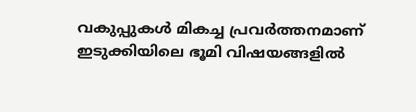വകുപ്പുകൾ മികച്ച പ്രവര്‍ത്തനമാണ് ഇടുക്കിയിലെ ഭൂമി വിഷയങ്ങളില്‍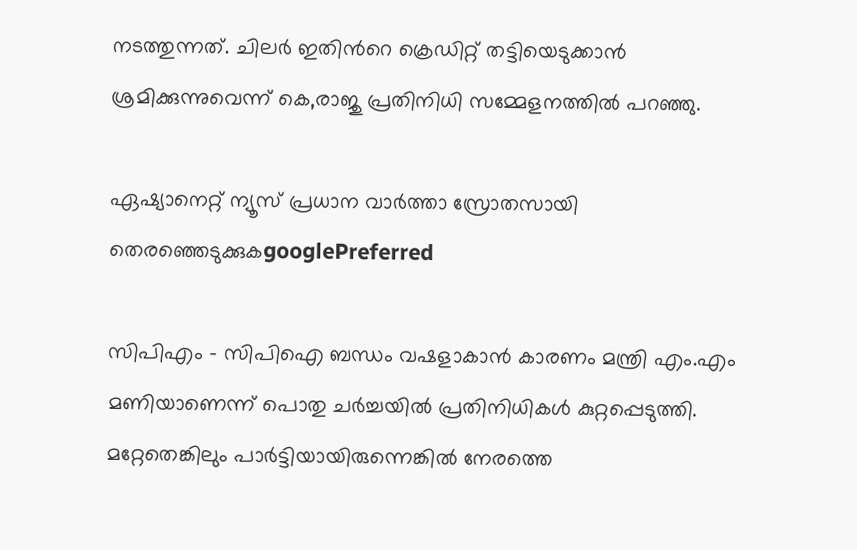നടത്തുന്നത്. ചിലർ ഇതിൻറെ ക്രെഡിറ്റ് തട്ടിയെടുക്കാൻ ശ്രമിക്കുന്നുവെന്ന് കെ,രാജു പ്രതിനിധി സമ്മേളനത്തിൽ പറഞ്ഞു.

ഏഷ്യാനെറ്റ് ന്യൂസ് പ്രധാന വാർത്താ സ്രോതസായി തെരഞ്ഞെടുക്കുകgooglePreferred

സിപിഎം - സിപിഐ ബന്ധം വഷളാകാന്‍ കാരണം മന്ത്രി എം.എം മണിയാണെന്ന് പൊതു ചര്‍ച്ചയിൽ പ്രതിനിധികള്‍ കുറ്റപ്പെടുത്തി. മറ്റേതെങ്കിലും പാര്‍ട്ടിയായിരുന്നെങ്കില്‍ നേരത്തെ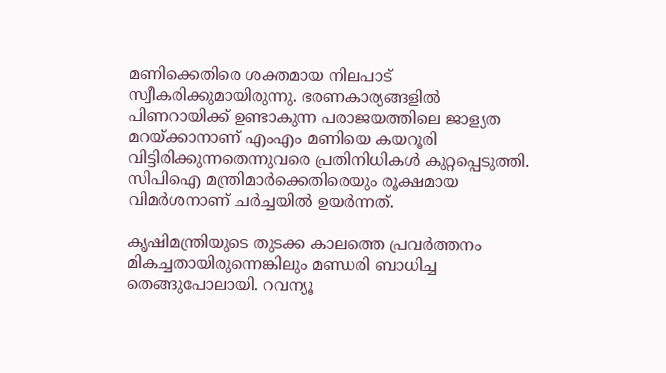മണിക്കെതിരെ ശക്തമായ നിലപാട് സ്വീകരിക്കുമായിരുന്നു. ഭരണകാര്യങ്ങളില്‍ പിണറായിക്ക് ഉണ്ടാകുന്ന പരാജയത്തിലെ ജാള്യത മറയ്ക്കാനാണ് എംഎം മണിയെ കയറൂരി വിട്ടിരിക്കുന്നതെന്നുവരെ പ്രതിനിധികൾ കുറ്റപ്പെടുത്തി. സിപിഐ മന്ത്രിമാര്‍ക്കെതിരെയും രൂക്ഷമായ വിമര്‍ശനാണ് ചർച്ചയിൽ ഉയർന്നത്.

കൃഷിമന്ത്രിയുടെ തുടക്ക കാലത്തെ പ്രവർത്തനം മികച്ചതായിരുന്നെങ്കിലും മണ്ഡരി ബാധിച്ച തെങ്ങുപോലായി. റവന്യൂ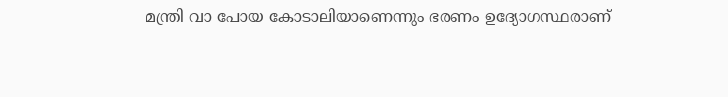മന്ത്രി വാ പോയ കോടാലിയാണെന്നും ഭരണം ഉദ്യോഗസ്ഥരാണ്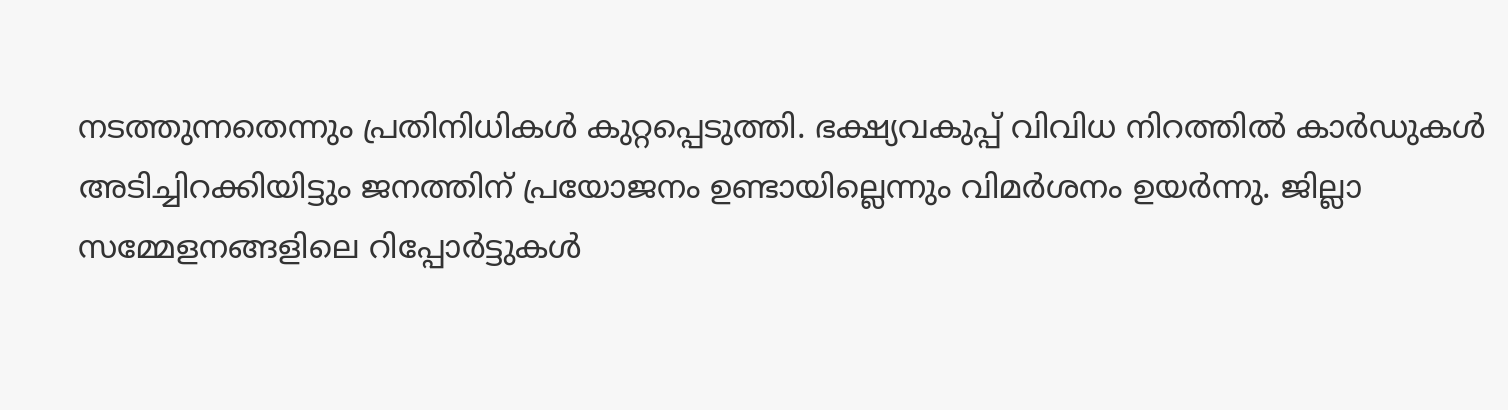നടത്തുന്നതെന്നും പ്രതിനിധികള്‍ കുറ്റപ്പെടുത്തി. ഭക്ഷ്യവകുപ്പ് വിവിധ നിറത്തില്‍ കാര്‍ഡുകള്‍ അടിച്ചിറക്കിയിട്ടും ജനത്തിന് പ്രയോജനം ഉണ്ടായില്ലെന്നും വിമര്‍ശനം ഉയര്‍ന്നു. ജില്ലാ സമ്മേളനങ്ങളിലെ റിപ്പോര്‍ട്ടുകൾ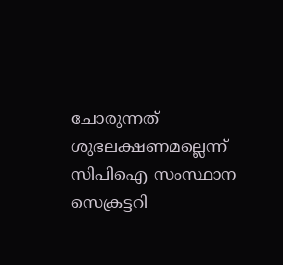ചോരുന്നത് ശുഭലക്ഷണമല്ലെന്ന് സിപിഐ സംസ്ഥാന സെക്രട്ടറി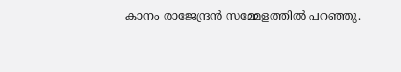കാനം രാജേന്ദ്രന്‍ സമ്മേളത്തിൽ പറഞ്ഞു.